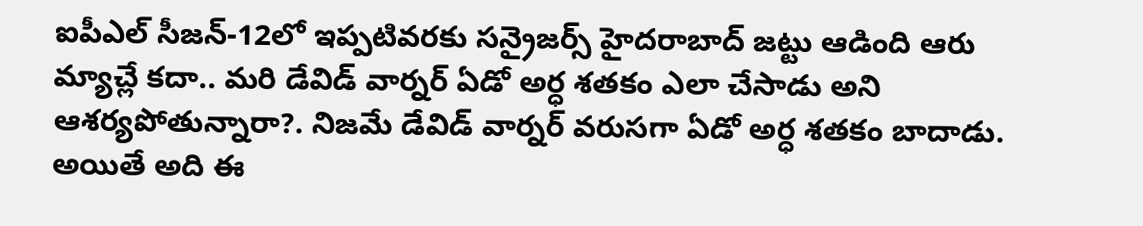ఐపీఎల్ సీజన్-12లో ఇప్పటివరకు సన్రైజర్స్ హైదరాబాద్ జట్టు ఆడింది ఆరు మ్యాచ్లే కదా.. మరి డేవిడ్ వార్నర్ ఏడో అర్ధ శతకం ఎలా చేసాడు అని ఆశర్యపోతున్నారా?. నిజమే డేవిడ్ వార్నర్ వరుసగా ఏడో అర్ధ శతకం బాదాడు. అయితే అది ఈ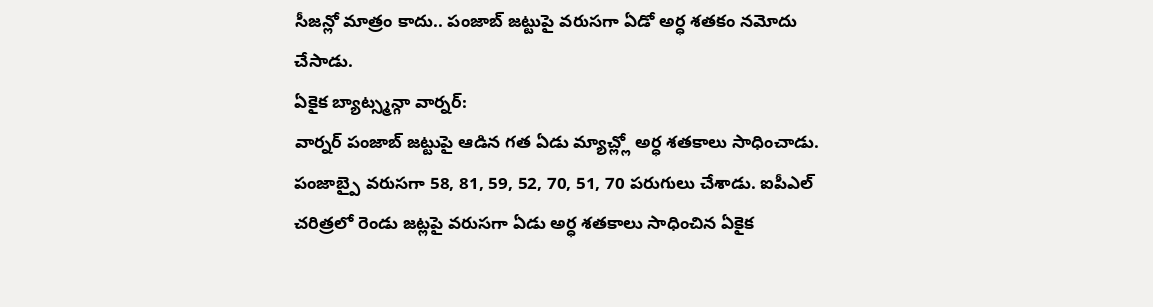సీజన్లో మాత్రం కాదు.. పంజాబ్ జట్టుపై వరుసగా ఏడో అర్ధ శతకం నమోదు చేసాడు.
ఏకైక బ్యాట్స్మన్గా వార్నర్:
వార్నర్ పంజాబ్ జట్టుపై ఆడిన గత ఏడు మ్యాచ్ల్లో అర్ధ శతకాలు సాధించాడు. పంజాబ్పై వరుసగా 58, 81, 59, 52, 70, 51, 70 పరుగులు చేశాడు. ఐపీఎల్ చరిత్రలో రెండు జట్లపై వరుసగా ఏడు అర్ధ శతకాలు సాధించిన ఏకైక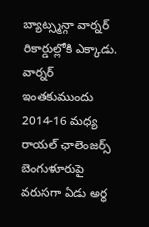బ్యాట్స్మన్గా వార్నర్ రికార్డుల్లోకి ఎక్కాడు. వార్నర్ ఇంతకుముందు 2014-16 మధ్య రాయల్ ఛాలెంజర్స్ బెంగుళూరుపై వరుసగా ఏడు అర్ధ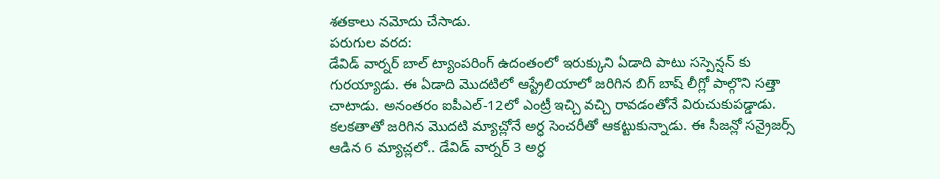శతకాలు నమోదు చేసాడు.
పరుగుల వరద:
డేవిడ్ వార్నర్ బాల్ ట్యాంపరింగ్ ఉదంతంలో ఇరుక్కుని ఏడాది పాటు సస్పెన్షన్ కు గురయ్యాడు. ఈ ఏడాది మొదటిలో ఆస్ట్రేలియాలో జరిగిన బిగ్ బాష్ లీగ్లో పాల్గొని సత్తా చాటాడు. అనంతరం ఐపీఎల్-12లో ఎంట్రీ ఇచ్చి వచ్చి రావడంతోనే విరుచుకుపడ్డాడు. కలకతాతో జరిగిన మొదటి మ్యాచ్లోనే అర్ధ సెంచరీతో ఆకట్టుకున్నాడు. ఈ సీజన్లో సన్రైజర్స్ ఆడిన 6 మ్యాచ్లలో.. డేవిడ్ వార్నర్ 3 అర్ధ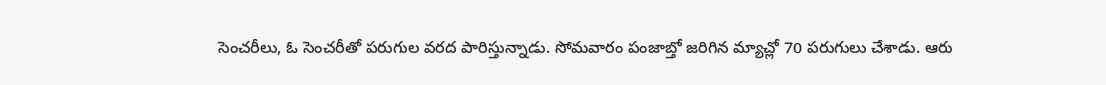సెంచరీలు, ఓ సెంచరీతో పరుగుల వరద పారిస్తున్నాడు. సోమవారం పంజాబ్తో జరిగిన మ్యాచ్లో 70 పరుగులు చేశాడు. ఆరు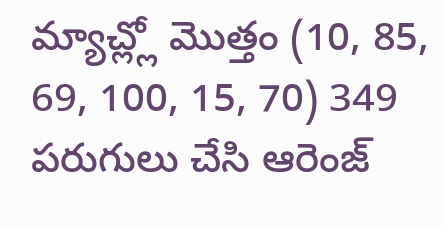మ్యాచ్ల్లో మొత్తం (10, 85, 69, 100, 15, 70) 349 పరుగులు చేసి ఆరెంజ్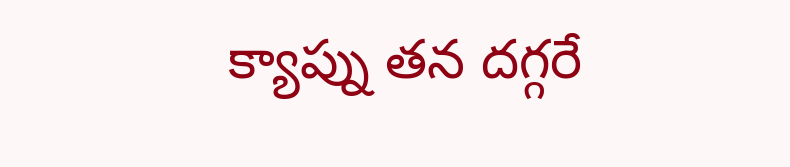క్యాప్ను తన దగ్గరే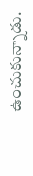ఉంచుకున్నాడు.